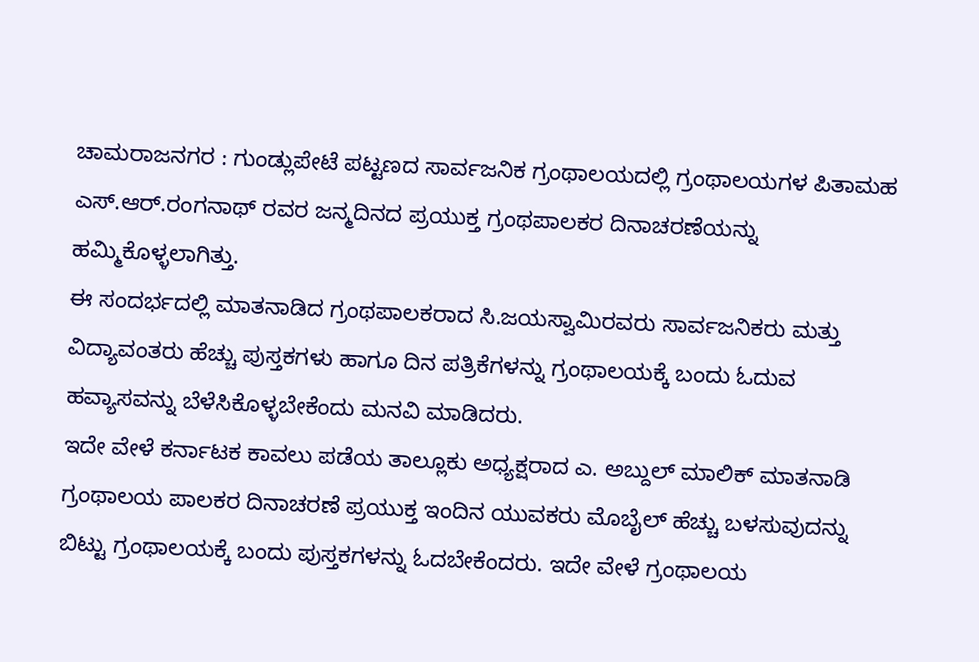ಚಾಮರಾಜನಗರ : ಗುಂಡ್ಲುಪೇಟೆ ಪಟ್ಟಣದ ಸಾರ್ವಜನಿಕ ಗ್ರಂಥಾಲಯದಲ್ಲಿ ಗ್ರಂಥಾಲಯಗಳ ಪಿತಾಮಹ ಎಸ್.ಆರ್.ರಂಗನಾಥ್ ರವರ ಜನ್ಮದಿನದ ಪ್ರಯುಕ್ತ ಗ್ರಂಥಪಾಲಕರ ದಿನಾಚರಣೆಯನ್ನು ಹಮ್ಮಿಕೊಳ್ಳಲಾಗಿತ್ತು.
ಈ ಸಂದರ್ಭದಲ್ಲಿ ಮಾತನಾಡಿದ ಗ್ರಂಥಪಾಲಕರಾದ ಸಿ.ಜಯಸ್ವಾಮಿರವರು ಸಾರ್ವಜನಿಕರು ಮತ್ತು ವಿದ್ಯಾವಂತರು ಹೆಚ್ಚು ಪುಸ್ತಕಗಳು ಹಾಗೂ ದಿನ ಪತ್ರಿಕೆಗಳನ್ನು ಗ್ರಂಥಾಲಯಕ್ಕೆ ಬಂದು ಓದುವ ಹವ್ಯಾಸವನ್ನು ಬೆಳೆಸಿಕೊಳ್ಳಬೇಕೆಂದು ಮನವಿ ಮಾಡಿದರು.
ಇದೇ ವೇಳೆ ಕರ್ನಾಟಕ ಕಾವಲು ಪಡೆಯ ತಾಲ್ಲೂಕು ಅಧ್ಯಕ್ಷರಾದ ಎ. ಅಬ್ದುಲ್ ಮಾಲಿಕ್ ಮಾತನಾಡಿ ಗ್ರಂಥಾಲಯ ಪಾಲಕರ ದಿನಾಚರಣೆ ಪ್ರಯುಕ್ತ ಇಂದಿನ ಯುವಕರು ಮೊಬೈಲ್ ಹೆಚ್ಚು ಬಳಸುವುದನ್ನು ಬಿಟ್ಟು ಗ್ರಂಥಾಲಯಕ್ಕೆ ಬಂದು ಪುಸ್ತಕಗಳನ್ನು ಓದಬೇಕೆಂದರು. ಇದೇ ವೇಳೆ ಗ್ರಂಥಾಲಯ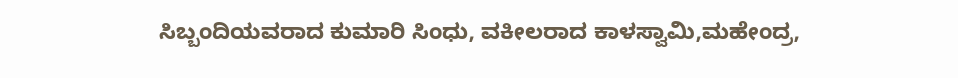ಸಿಬ್ಬಂದಿಯವರಾದ ಕುಮಾರಿ ಸಿಂಧು, ವಕೀಲರಾದ ಕಾಳಸ್ವಾಮಿ,ಮಹೇಂದ್ರ,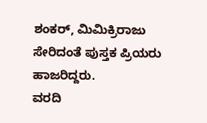ಶಂಕರ್, ಮಿಮಿಕ್ರಿರಾಜು ಸೇರಿದಂತೆ ಪುಸ್ತಕ ಪ್ರಿಯರು ಹಾಜರಿದ್ದರು.
ವರದಿ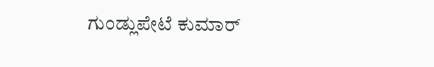ಗುಂಡ್ಲುಪೇಟೆ ಕುಮಾರ್